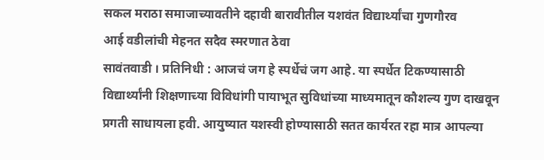सकल मराठा समाजाच्यावतीने दहावी बारावीतील यशवंत विद्यार्थ्यांचा गुणगौरव
आई वडीलांची मेहनत सदैव स्मरणात ठेवा
सावंतवाडी । प्रतिनिधी : आजचं जग हे स्पर्धेचं जग आहे. या स्पर्धेत टिकण्यासाठी विद्यार्थ्यांनी शिक्षणाच्या विविधांगी पायाभूत सुविधांच्या माध्यमातून कौशल्य गुण दाखवून प्रगती साधायला हवी. आयुष्यात यशस्वी होण्यासाठी सतत कार्यरत रहा मात्र आपल्या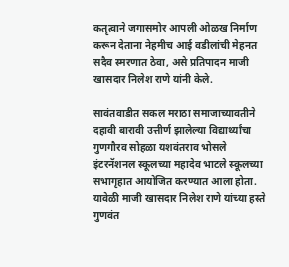कतृत्वाने जगासमोर आपली ओळख निर्माण करून देताना नेहमीच आई वडीलांची मेहनत सदैव स्मरणात ठेवा, असे प्रतिपादन माजी खासदार निलेश राणे यांनी केले.

सावंतवाडीत सकल मराठा समाजाच्यावतीने दहावी बारावी उत्तीर्ण झालेल्या विद्यार्थ्यांचा गुणगौरव सोहळा यशवंतराव भोसले इंटरनॅशनल स्कूलच्या महादेव भाटले स्कूलच्या सभागृहात आयोजित करण्यात आला होता. यावेळी माजी खासदार निलेश राणे यांच्या हस्ते गुणवंत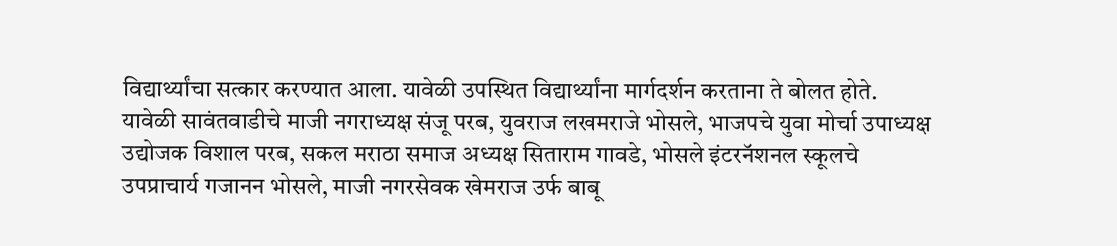विद्यार्थ्यांचा सत्कार करण्यात आला. यावेळी उपस्थित विद्यार्थ्यांना मार्गदर्शन करताना ते बोलत होते.
यावेळी सावंतवाडीचे माजी नगराध्यक्ष संजू परब, युवराज लखमराजे भोसले, भाजपचे युवा मोर्चा उपाध्यक्ष उद्योजक विशाल परब, सकल मराठा समाज अध्यक्ष सिताराम गावडे, भोसले इंटरनॅशनल स्कूलचे उपप्राचार्य गजानन भोसले, माजी नगरसेवक खेमराज उर्फ बाबू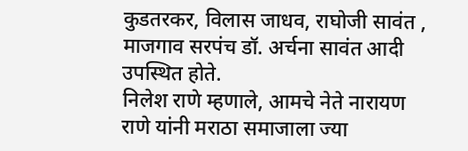कुडतरकर, विलास जाधव, राघोजी सावंत , माजगाव सरपंच डॉ. अर्चना सावंत आदी उपस्थित होते.
निलेश राणे म्हणाले, आमचे नेते नारायण राणे यांनी मराठा समाजाला ज्या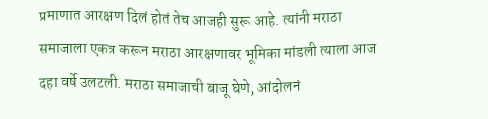प्रमाणात आरक्षण दिलं होतं तेच आजही सुरू आहे. त्यांनी मराठा समाजाला एकत्र करून मराठा आरक्षणावर भूमिका मांडली त्याला आज दहा वर्षे उलटली. मराठा समाजाची बाजू घेणे, आंदोलनं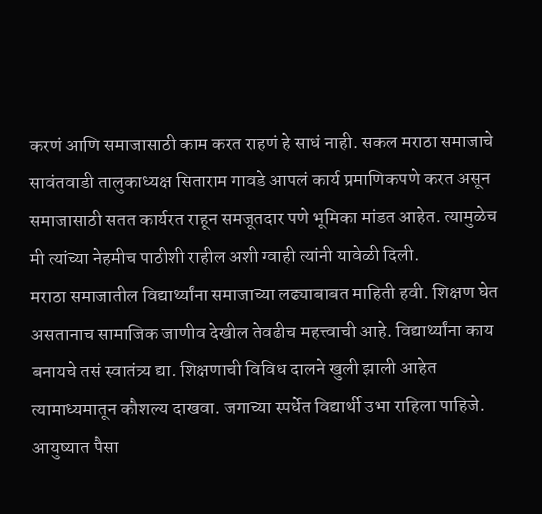करणं आणि समाजासाठी काम करत राहणं हे साधं नाही. सकल मराठा समाजाचे सावंतवाडी तालुकाध्यक्ष सिताराम गावडे आपलं कार्य प्रमाणिकपणे करत असून समाजासाठी सतत कार्यरत राहून समजूतदार पणे भूमिका मांडत आहेत. त्यामुळेच मी त्यांच्या नेहमीच पाठीशी राहील अशी ग्वाही त्यांनी यावेळी दिली.
मराठा समाजातील विद्यार्थ्यांना समाजाच्या लढ्याबाबत माहिती हवी. शिक्षण घेत असतानाच सामाजिक जाणीव देखील तेवढीच महत्त्वाची आहे. विद्यार्थ्यांना काय बनायचे तसं स्वातंत्र्य द्या. शिक्षणाची विविध दालने खुली झाली आहेत त्यामाध्यमातून कौशल्य दाखवा. जगाच्या स्पर्धेत विद्यार्थी उभा राहिला पाहिजे. आयुष्यात पैसा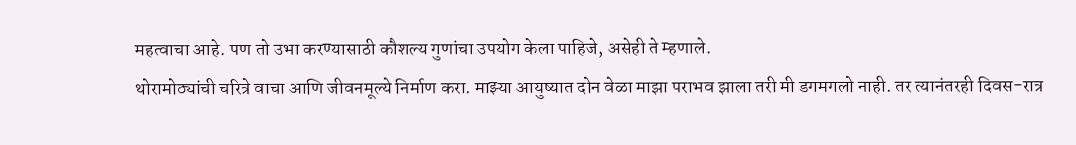महत्वाचा आहे. पण तो उभा करण्यासाठी कौशल्य गुणांचा उपयोग केला पाहिजे, असेही ते म्हणाले.
थोरामोठ्यांची चरित्रे वाचा आणि जीवनमूल्ये निर्माण करा. माझ्या आयुष्यात दोन वेळा माझा पराभव झाला तरी मी डगमगलो नाही. तर त्यानंतरही दिवस-रात्र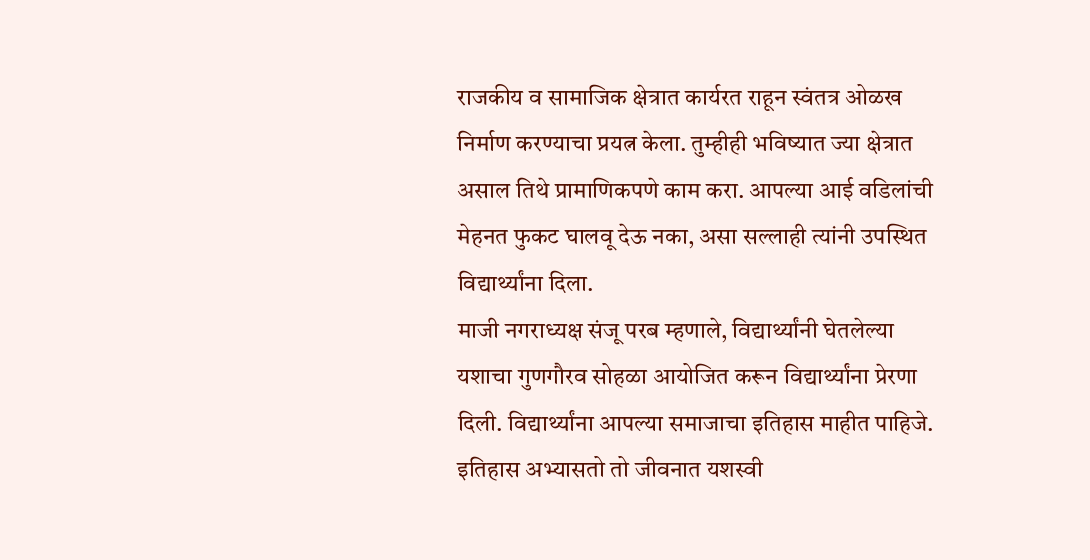राजकीय व सामाजिक क्षेत्रात कार्यरत राहून स्वंतत्र ओळख निर्माण करण्याचा प्रयत्न केला. तुम्हीही भविष्यात ज्या क्षेत्रात असाल तिथे प्रामाणिकपणे काम करा. आपल्या आई वडिलांची मेहनत फुकट घालवू देऊ नका, असा सल्लाही त्यांनी उपस्थित विद्यार्थ्यांना दिला.
माजी नगराध्यक्ष संजू परब म्हणाले, विद्यार्थ्यांनी घेतलेल्या यशाचा गुणगौरव सोहळा आयोजित करून विद्यार्थ्यांना प्रेरणा दिली. विद्यार्थ्यांना आपल्या समाजाचा इतिहास माहीत पाहिजे. इतिहास अभ्यासतो तो जीवनात यशस्वी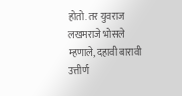होतो. तर युवराज लखमराजे भोसले म्हणाले, दहावी बारावी उत्तीर्ण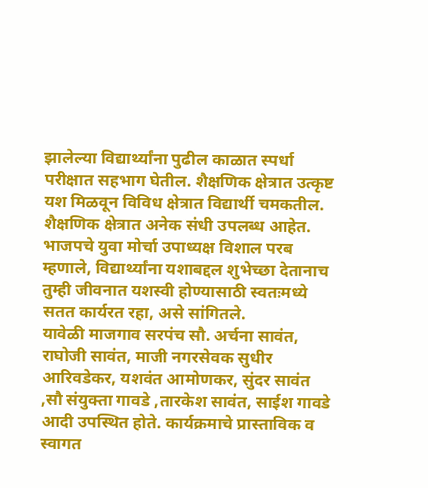झालेल्या विद्यार्थ्यांना पुढील काळात स्पर्धा परीक्षात सहभाग घेतील. शैक्षणिक क्षेत्रात उत्कृष्ट यश मिळवून विविध क्षेत्रात विद्यार्थी चमकतील. शैक्षणिक क्षेत्रात अनेक संधी उपलब्ध आहेत. भाजपचे युवा मोर्चा उपाध्यक्ष विशाल परब म्हणाले, विद्यार्थ्यांना यशाबद्दल शुभेच्छा देतानाच तुम्ही जीवनात यशस्वी होण्यासाठी स्वतःमध्ये सतत कार्यरत रहा, असे सांगितले.
यावेळी माजगाव सरपंच सौ. अर्चना सावंत, राघोजी सावंत, माजी नगरसेवक सुधीर आरिवडेकर, यशवंत आमोणकर, सुंदर सावंत ,सौ संयुक्ता गावडे ,तारकेश सावंत, साईश गावडे आदी उपस्थित होते. कार्यक्रमाचे प्रास्ताविक व स्वागत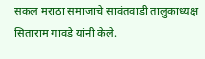सकल मराठा समाजाचे सावंतवाडी तालुकाध्यक्ष सिताराम गावडे यांनी केले.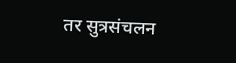तर सुत्रसंचलन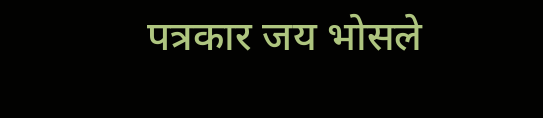पत्रकार जय भोसले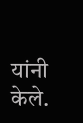यांनी केले.